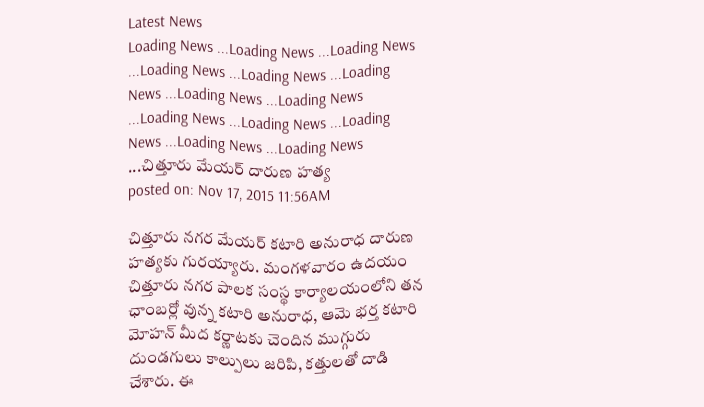Latest News
Loading News ...Loading News ...Loading News ...Loading News ...Loading News ...Loading News ...Loading News ...Loading News ...Loading News ...Loading News ...Loading News ...Loading News ...Loading News ...చిత్తూరు మేయర్ దారుణ హత్య
posted on: Nov 17, 2015 11:56AM

చిత్తూరు నగర మేయర్ కటారి అనురాధ దారుణ హత్యకు గురయ్యారు. మంగళవారం ఉదయం చిత్తూరు నగర పాలక సంస్థ కార్యాలయంలోని తన ఛాంబర్లో వున్న కటారి అనురాధ, ఆమె భర్త కటారి మోహన్ మీద కర్ణాటకు చెందిన ముగ్గురు దుండగులు కాల్పులు జరిపి, కత్తులతో దాడి చేశారు. ఈ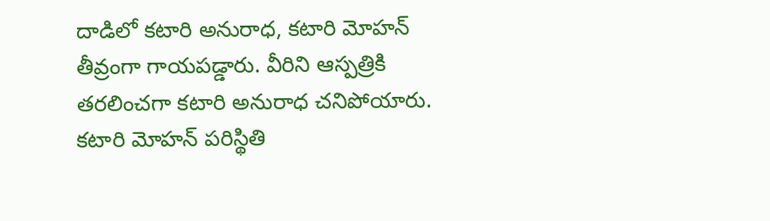దాడిలో కటారి అనురాధ, కటారి మోహన్ తీవ్రంగా గాయపడ్డారు. వీరిని ఆస్పత్రికి తరలించగా కటారి అనురాధ చనిపోయారు. కటారి మోహన్ పరిస్థితి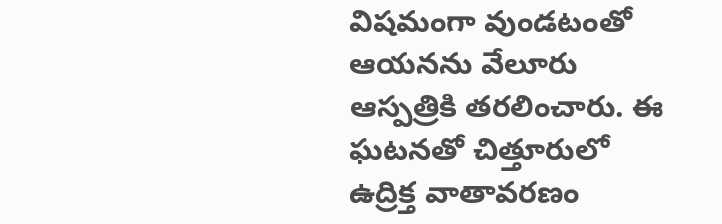విషమంగా వుండటంతో ఆయనను వేలూరు ఆస్పత్రికి తరలించారు. ఈ ఘటనతో చిత్తూరులో ఉద్రిక్త వాతావరణం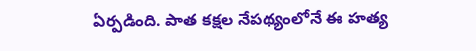ఏర్పడింది. పాత కక్షల నేపథ్యంలోనే ఈ హత్య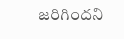జరిగిందని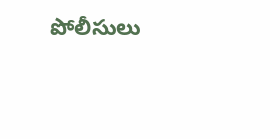పోలీసులు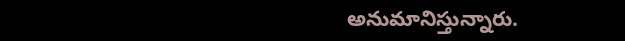అనుమానిస్తున్నారు.